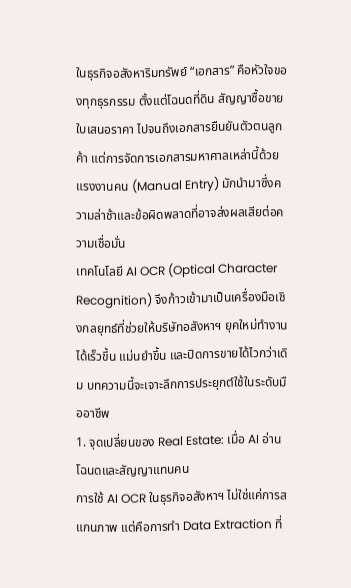ในธุรกิจอสังหาริมทรัพย์ “เอกสาร” คือหัวใจของทุกธุรกรรม ตั้งแต่โฉนดที่ดิน สัญญาซื้อขาย ใบเสนอราคา ไปจนถึงเอกสารยืนยันตัวตนลูกค้า แต่การจัดการเอกสารมหาศาลเหล่านี้ด้วยแรงงานคน (Manual Entry) มักนำมาซึ่งความล่าช้าและข้อผิดพลาดที่อาจส่งผลเสียต่อความเชื่อมั่น
เทคโนโลยี AI OCR (Optical Character Recognition) จึงก้าวเข้ามาเป็นเครื่องมือเชิงกลยุทธ์ที่ช่วยให้บริษัทอสังหาฯ ยุคใหม่ทำงานได้เร็วขึ้น แม่นยำขึ้น และปิดการขายได้ไวกว่าเดิม บทความนี้จะเจาะลึกการประยุกต์ใช้ในระดับมืออาชีพ
1. จุดเปลี่ยนของ Real Estate: เมื่อ AI อ่านโฉนดและสัญญาแทนคน
การใช้ AI OCR ในธุรกิจอสังหาฯ ไม่ใช่แค่การสแกนภาพ แต่คือการทำ Data Extraction ที่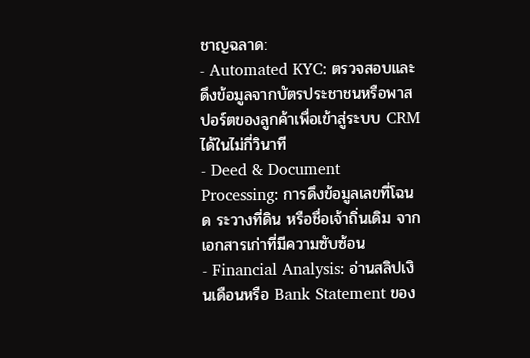ชาญฉลาด:
- Automated KYC: ตรวจสอบและดึงข้อมูลจากบัตรประชาชนหรือพาสปอร์ตของลูกค้าเพื่อเข้าสู่ระบบ CRM ได้ในไม่กี่วินาที
- Deed & Document Processing: การดึงข้อมูลเลขที่โฉนด ระวางที่ดิน หรือชื่อเจ้าถิ่นเดิม จากเอกสารเก่าที่มีความซับซ้อน
- Financial Analysis: อ่านสลิปเงินเดือนหรือ Bank Statement ของ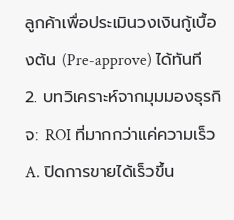ลูกค้าเพื่อประเมินวงเงินกู้เบื้องต้น (Pre-approve) ได้ทันที
2. บทวิเคราะห์จากมุมมองธุรกิจ: ROI ที่มากกว่าแค่ความเร็ว
A. ปิดการขายได้เร็วขึ้น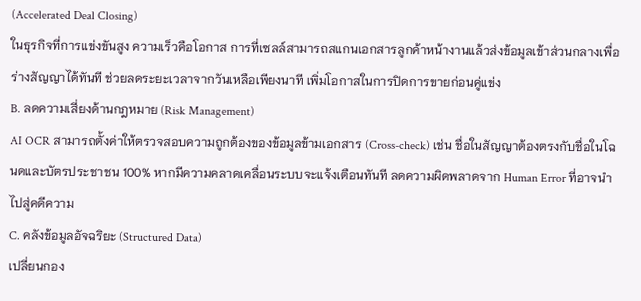(Accelerated Deal Closing)
ในธุรกิจที่การแข่งขันสูง ความเร็วคือโอกาส การที่เซลล์สามารถสแกนเอกสารลูกค้าหน้างานแล้วส่งข้อมูลเข้าส่วนกลางเพื่อร่างสัญญาได้ทันที ช่วยลดระยะเวลาจากวันเหลือเพียงนาที เพิ่มโอกาสในการปิดการขายก่อนคู่แข่ง
B. ลดความเสี่ยงด้านกฎหมาย (Risk Management)
AI OCR สามารถตั้งค่าให้ตรวจสอบความถูกต้องของข้อมูลข้ามเอกสาร (Cross-check) เช่น ชื่อในสัญญาต้องตรงกับชื่อในโฉนดและบัตรประชาชน 100% หากมีความคลาดเคลื่อนระบบจะแจ้งเตือนทันที ลดความผิดพลาดจาก Human Error ที่อาจนำไปสู่คดีความ
C. คลังข้อมูลอัจฉริยะ (Structured Data)
เปลี่ยนกอง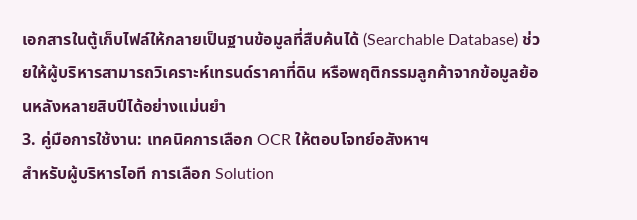เอกสารในตู้เก็บไฟล์ให้กลายเป็นฐานข้อมูลที่สืบค้นได้ (Searchable Database) ช่วยให้ผู้บริหารสามารถวิเคราะห์เทรนด์ราคาที่ดิน หรือพฤติกรรมลูกค้าจากข้อมูลย้อนหลังหลายสิบปีได้อย่างแม่นยำ
3. คู่มือการใช้งาน: เทคนิคการเลือก OCR ให้ตอบโจทย์อสังหาฯ
สำหรับผู้บริหารไอที การเลือก Solution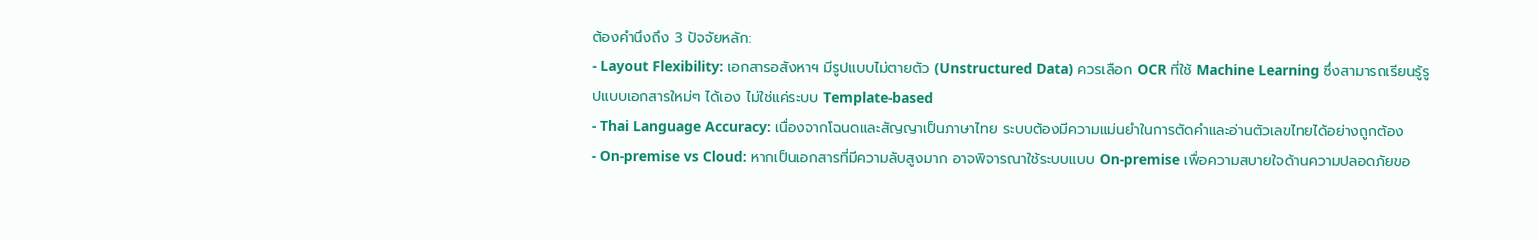ต้องคำนึงถึง 3 ปัจจัยหลัก:
- Layout Flexibility: เอกสารอสังหาฯ มีรูปแบบไม่ตายตัว (Unstructured Data) ควรเลือก OCR ที่ใช้ Machine Learning ซึ่งสามารถเรียนรู้รูปแบบเอกสารใหม่ๆ ได้เอง ไม่ใช่แค่ระบบ Template-based
- Thai Language Accuracy: เนื่องจากโฉนดและสัญญาเป็นภาษาไทย ระบบต้องมีความแม่นยำในการตัดคำและอ่านตัวเลขไทยได้อย่างถูกต้อง
- On-premise vs Cloud: หากเป็นเอกสารที่มีความลับสูงมาก อาจพิจารณาใช้ระบบแบบ On-premise เพื่อความสบายใจด้านความปลอดภัยขอ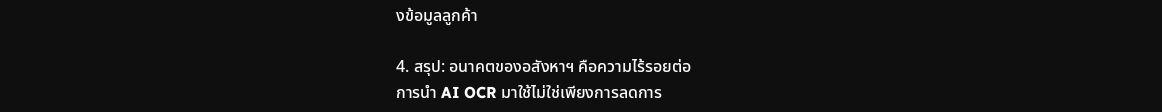งข้อมูลลูกค้า

4. สรุป: อนาคตของอสังหาฯ คือความไร้รอยต่อ
การนำ AI OCR มาใช้ไม่ใช่เพียงการลดการ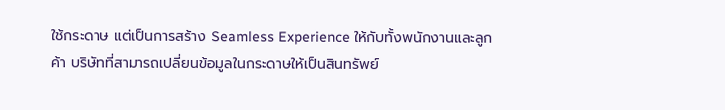ใช้กระดาษ แต่เป็นการสร้าง Seamless Experience ให้กับทั้งพนักงานและลูกค้า บริษัทที่สามารถเปลี่ยนข้อมูลในกระดาษให้เป็นสินทรัพย์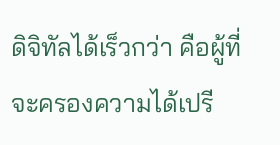ดิจิทัลได้เร็วกว่า คือผู้ที่จะครองความได้เปรี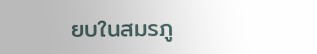ยบในสมรภู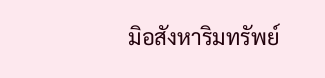มิอสังหาริมทรัพย์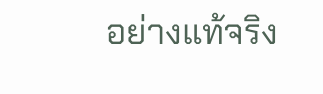อย่างแท้จริง